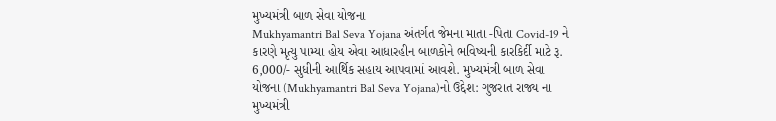મુખ્યમંત્રી બાળ સેવા યોજના
Mukhyamantri Bal Seva Yojana અંતર્ગત જેમના માતા -પિતા Covid-19 ને કારણે મૃત્યુ પામ્યા હોય એવા આધારહીન બાળકોને ભવિષ્યની કારકિર્દી માટે રૂ. 6,000/- સુધીની આર્થિક સહાય આપવામાં આવશે. મુખ્યમંત્રી બાળ સેવા યોજના (Mukhyamantri Bal Seva Yojana)નો ઉદ્દેશ: ગુજરાત રાજ્ય ના મુખ્યમંત્રી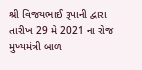શ્રી વિજયભાઈ રૂપાની દ્વારા તારીખ 29 મે 2021 ના રોજ મુખ્યમંત્રી બાળ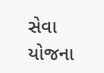સેવા યોજના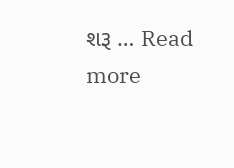શરૂ … Read more